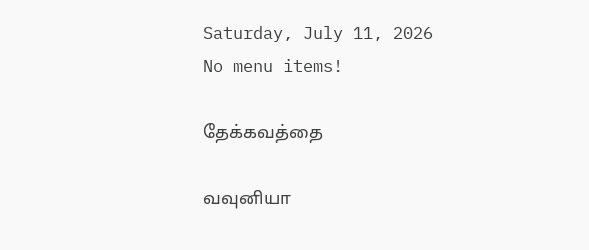Saturday, July 11, 2026
No menu items!

தேக்கவத்தை

வவுனியா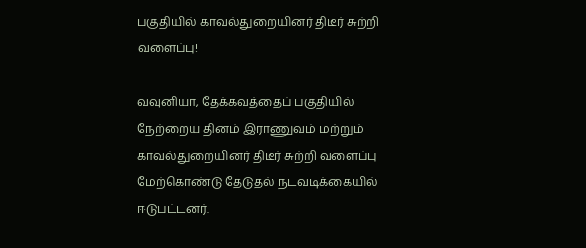பகுதியில் காவல்துறையினர் திடீர் சுற்றி வளைப்பு!

வவுனியா, தேக்கவத்தைப் பகுதியில் நேற்றைய தினம் இராணுவம் மற்றும் காவல்துறையினர் திடீர் சுற்றி வளைப்பு மேற்கொண்டு தேடுதல் நடவடிக்கையில் ஈடுபட்டனர்.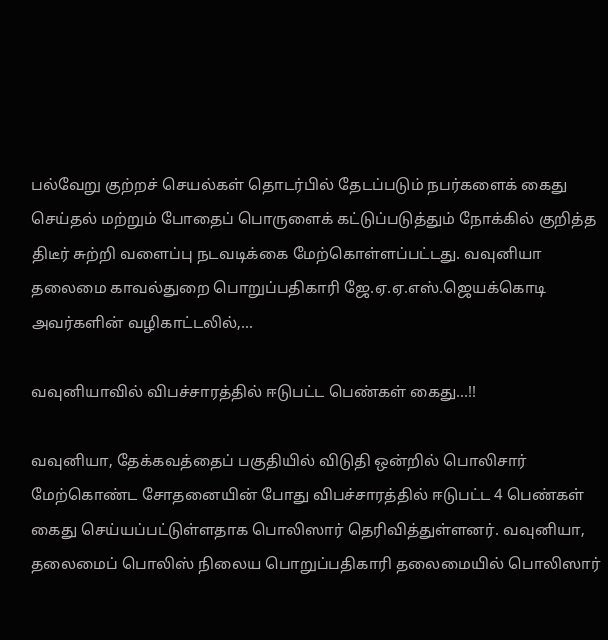பல்வேறு குற்றச் செயல்கள் தொடர்பில் தேடப்படும் நபர்களைக் கைது செய்தல் மற்றும் போதைப் பொருளைக் கட்டுப்படுத்தும் நோக்கில் குறித்த திடீர் சுற்றி வளைப்பு நடவடிக்கை மேற்கொள்ளப்பட்டது. வவுனியா தலைமை காவல்துறை பொறுப்பதிகாரி ஜே.ஏ.ஏ.எஸ்.ஜெயக்கொடி அவர்களின் வழிகாட்டலில்,...

வவுனியாவில் விபச்சாரத்தில் ஈடுபட்ட பெண்கள் கைது…!!

வவுனியா, தேக்கவத்தைப் பகுதியில் விடுதி ஒன்றில் பொலிசார் மேற்கொண்ட சோதனையின் போது விபச்சாரத்தில் ஈடுபட்ட 4 பெண்கள் கைது செய்யப்பட்டுள்ளதாக பொலிஸார் தெரிவித்துள்ளனர். வவுனியா, தலைமைப் பொலிஸ் நிலைய பொறுப்பதிகாரி தலைமையில் பொலிஸார்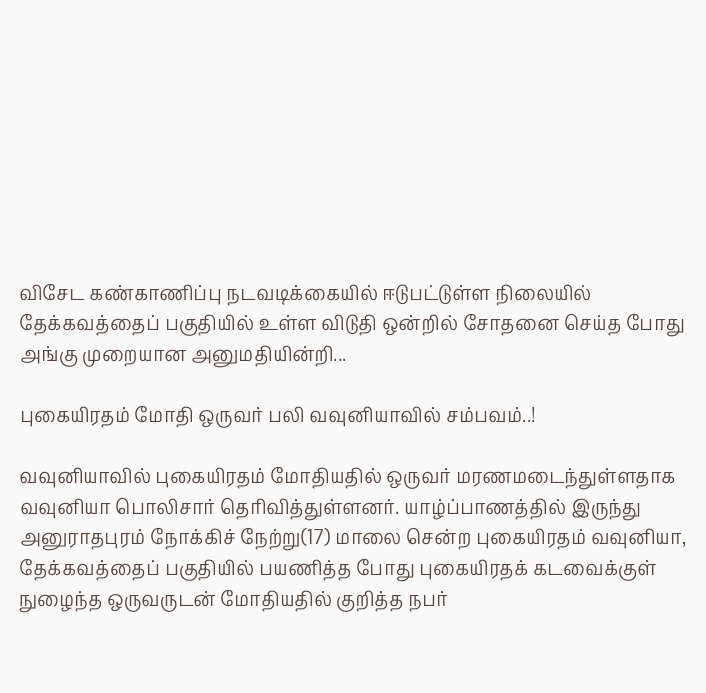விசேட கண்காணிப்பு நடவடிக்கையில் ஈடுபட்டுள்ள நிலையில் தேக்கவத்தைப் பகுதியில் உள்ள விடுதி ஒன்றில் சோதனை செய்த போது அங்கு முறையான அனுமதியின்றி...

புகையிரதம் மோதி ஒருவர் பலி வவுனியாவில் சம்பவம்..!

வவுனியாவில் புகையிரதம் மோதியதில் ஒருவர் மரணமடைந்துள்ளதாக வவுனியா பொலிசார் தெரிவித்துள்ளனர். யாழ்ப்பாணத்தில் இருந்து அனுராதபுரம் நோக்கிச் நேற்று(17) மாலை சென்ற புகையிரதம் வவுனியா, தேக்கவத்தைப் பகுதியில் பயணித்த போது புகையிரதக் கடவைக்குள் நுழைந்த ஒருவருடன் மோதியதில் குறித்த நபர்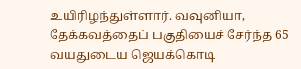உயிரிழந்துள்ளார். வவுனியா, தேக்கவத்தைப் பகுதியைச் சேர்ந்த 65 வயதுடைய ஜெயக்கொடி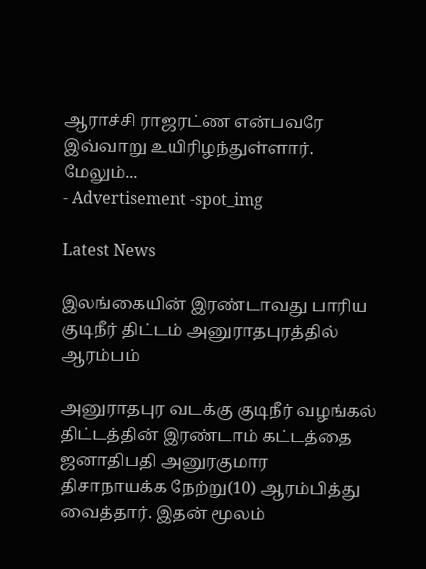ஆராச்சி ராஜரட்ண என்பவரே இவ்வாறு உயிரிழந்துள்ளார். மேலும்...
- Advertisement -spot_img

Latest News

இலங்கையின் இரண்டாவது பாரிய குடிநீர் திட்டம் அனுராதபுரத்தில் ஆரம்பம்

அனுராதபுர வடக்கு குடிநீர் வழங்கல் திட்டத்தின் இரண்டாம் கட்டத்தை ஜனாதிபதி அனுரகுமார திசாநாயக்க நேற்று(10) ஆரம்பித்து வைத்தார். இதன் மூலம்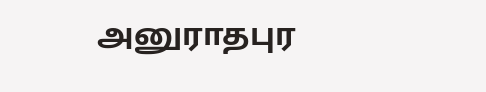அனுராதபுர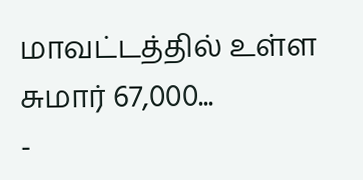மாவட்டத்தில் உள்ள சுமார் 67,000...
-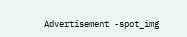Advertisement -spot_img